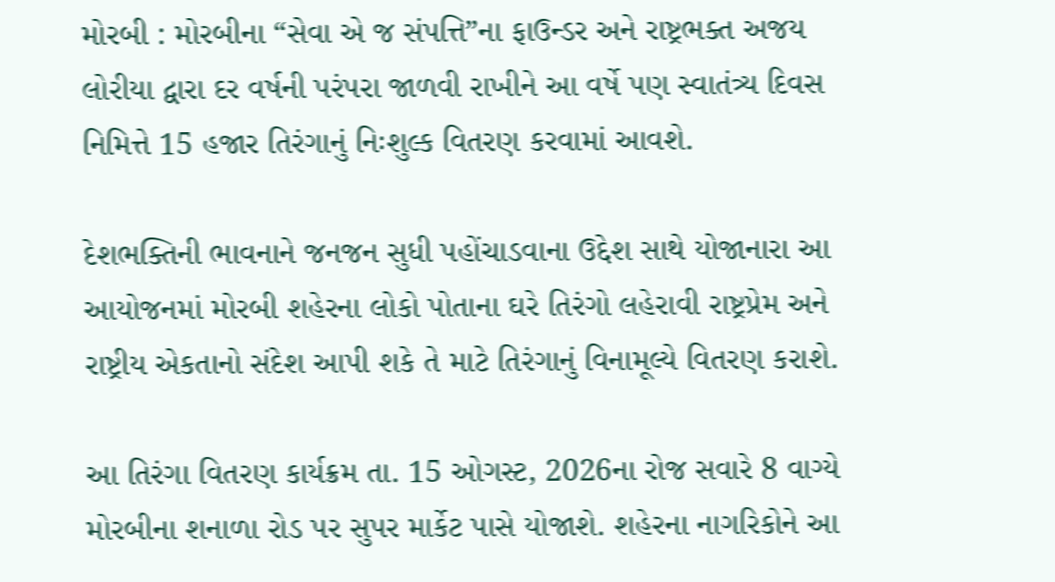મોરબી : મોરબીના “સેવા એ જ સંપત્તિ”ના ફાઉન્ડર અને રાષ્ટ્રભક્ત અજય લોરીયા દ્વારા દર વર્ષની પરંપરા જાળવી રાખીને આ વર્ષે પણ સ્વાતંત્ર્ય દિવસ નિમિત્તે 15 હજાર તિરંગાનું નિઃશુલ્ક વિતરણ કરવામાં આવશે.

દેશભક્તિની ભાવનાને જનજન સુધી પહોંચાડવાના ઉદ્દેશ સાથે યોજાનારા આ આયોજનમાં મોરબી શહેરના લોકો પોતાના ઘરે તિરંગો લહેરાવી રાષ્ટ્રપ્રેમ અને રાષ્ટ્રીય એકતાનો સંદેશ આપી શકે તે માટે તિરંગાનું વિનામૂલ્યે વિતરણ કરાશે.

આ તિરંગા વિતરણ કાર્યક્રમ તા. 15 ઓગસ્ટ, 2026ના રોજ સવારે 8 વાગ્યે મોરબીના શનાળા રોડ પર સુપર માર્કેટ પાસે યોજાશે. શહેરના નાગરિકોને આ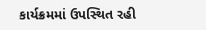કાર્યક્રમમાં ઉપસ્થિત રહી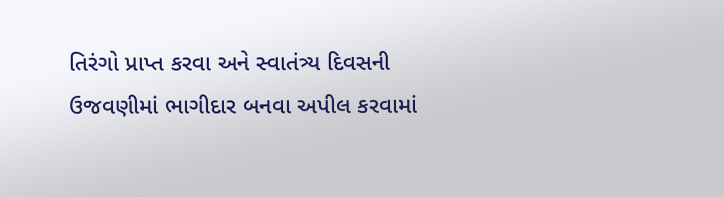તિરંગો પ્રાપ્ત કરવા અને સ્વાતંત્ર્ય દિવસની ઉજવણીમાં ભાગીદાર બનવા અપીલ કરવામાં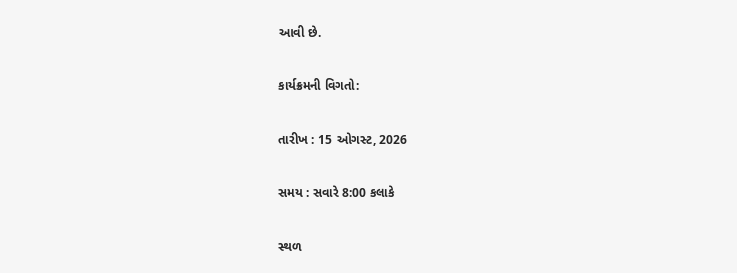આવી છે.

કાર્યક્રમની વિગતો:

તારીખ : 15 ઓગસ્ટ, 2026

સમય : સવારે 8:00 કલાકે

સ્થળ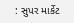: સુપર માર્કેટ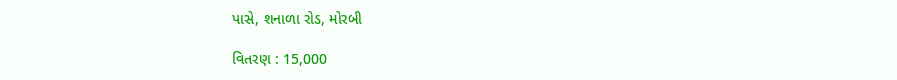પાસે, શનાળા રોડ, મોરબી

વિતરણ : 15,000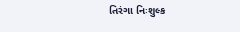તિરંગા નિઃશુલ્ક